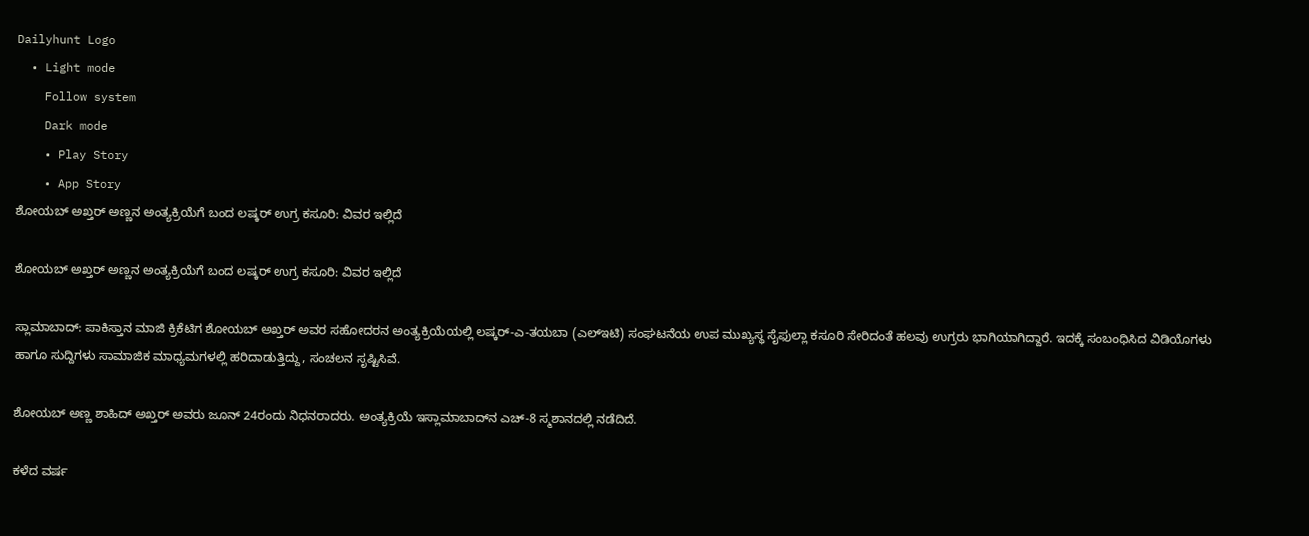Dailyhunt Logo
  • Light mode
    Follow system
    Dark mode
    • Play Story
    • App Story
ಶೋಯಬ್ ಅಖ್ತರ್ ಅಣ್ಣನ ಅಂತ್ಯಕ್ರಿಯೆಗೆ ಬಂದ ಲಷ್ಕರ್ ಉಗ್ರ ಕಸೂರಿ: ವಿವರ ಇಲ್ಲಿದೆ

ಶೋಯಬ್ ಅಖ್ತರ್ ಅಣ್ಣನ ಅಂತ್ಯಕ್ರಿಯೆಗೆ ಬಂದ ಲಷ್ಕರ್ ಉಗ್ರ ಕಸೂರಿ: ವಿವರ ಇಲ್ಲಿದೆ

ಸ್ಲಾಮಾಬಾದ್‌: ಪಾಕಿಸ್ತಾನ ಮಾಜಿ ಕ್ರಿಕೆಟಿಗ ಶೋಯಬ್‌ ಅಖ್ತರ್‌ ಅವರ ಸಹೋದರನ ಅಂತ್ಯಕ್ರಿಯೆಯಲ್ಲಿ ಲಷ್ಕರ್-ಎ-ತಯಬಾ (ಎಲ್‌ಇಟಿ) ಸಂಘಟನೆಯ ಉಪ ಮುಖ್ಯಸ್ಥ ಸೈಫುಲ್ಲಾ ಕಸೂರಿ ಸೇರಿದಂತೆ ಹಲವು ಉಗ್ರರು ಭಾಗಿಯಾಗಿದ್ದಾರೆ. ಇದಕ್ಕೆ ಸಂಬಂಧಿಸಿದ ವಿಡಿಯೊಗಳು ಹಾಗೂ ಸುದ್ದಿಗಳು ಸಾಮಾಜಿಕ ಮಾಧ್ಯಮಗಳಲ್ಲಿ ಹರಿದಾಡುತ್ತಿದ್ದು, ಸಂಚಲನ ಸೃಷ್ಟಿಸಿವೆ.

ಶೋಯಬ್‌ ಅಣ್ಣ ಶಾಹಿದ್‌ ಅಖ್ತರ್‌ ಅವರು ಜೂನ್‌ 24ರಂದು ನಿಧನರಾದರು. ಅಂತ್ಯಕ್ರಿಯೆ ಇಸ್ಲಾಮಾಬಾದ್‌ನ ಎಚ್‌-8 ಸ್ಮಶಾನದಲ್ಲಿ ನಡೆದಿದೆ.

ಕಳೆದ ವರ್ಷ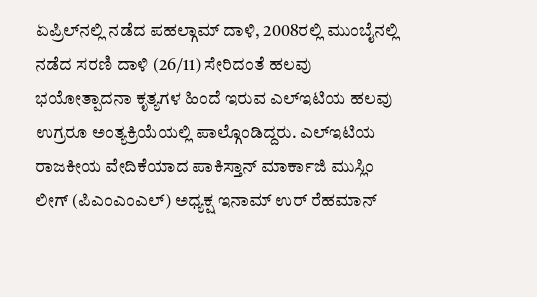ಏಪ್ರಿಲ್‌ನಲ್ಲಿ ನಡೆದ ಪಹಲ್ಗಾಮ್‌ ದಾಳಿ, 2008ರಲ್ಲಿ ಮುಂಬೈನಲ್ಲಿ ನಡೆದ ಸರಣಿ ದಾಳಿ (26/11) ಸೇರಿದಂತೆ ಹಲವು ಭಯೋತ್ಪಾದನಾ ಕೃತ್ಯಗಳ ಹಿಂದೆ ಇರುವ ಎಲ್‌ಇಟಿಯ ಹಲವು ಉಗ್ರರೂ ಅಂತ್ಯಕ್ರಿಯೆಯಲ್ಲಿ ಪಾಲ್ಗೊಂಡಿದ್ದರು. ಎಲ್‌ಇಟಿಯ ರಾಜಕೀಯ ವೇದಿಕೆಯಾದ ಪಾಕಿಸ್ತಾನ್‌ ಮಾರ್ಕಾಜಿ ಮುಸ್ಲಿಂ ಲೀಗ್‌ (ಪಿಎಂಎಂಎಲ್‌) ಅಧ್ಯಕ್ಷ ಇನಾಮ್‌ ಉರ್‌ ರೆಹಮಾನ್‌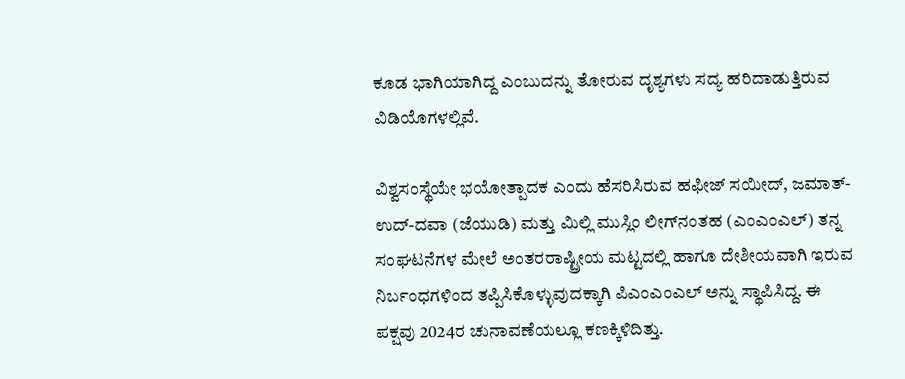ಕೂಡ ಭಾಗಿಯಾಗಿದ್ದ ಎಂಬುದನ್ನು ತೋರುವ ದೃಶ್ಯಗಳು ಸದ್ಯ ಹರಿದಾಡುತ್ತಿರುವ ವಿಡಿಯೊಗಳಲ್ಲಿವೆ.

ವಿಶ್ವಸಂಸ್ಥೆಯೇ ಭಯೋತ್ಪಾದಕ ಎಂದು ಹೆಸರಿಸಿರುವ ಹಫೀಜ್‌ ಸಯೀದ್‌, ಜಮಾತ್-ಉದ್-ದವಾ (ಜೆಯುಡಿ) ಮತ್ತು ಮಿಲ್ಲಿ ಮುಸ್ಲಿಂ ಲೀಗ್‌ನಂತಹ (ಎಂಎಂಎಲ್) ತನ್ನ ಸಂಘಟನೆಗಳ ಮೇಲೆ ಅಂತರರಾಷ್ಟ್ರೀಯ ಮಟ್ಟದಲ್ಲಿ ಹಾಗೂ ದೇಶೀಯವಾಗಿ ಇರುವ ನಿರ್ಬಂಧಗಳಿಂದ ತಪ್ಪಿಸಿಕೊಳ್ಳುವುದಕ್ಕಾಗಿ ಪಿಎಂಎಂಎಲ್ ಅನ್ನು ಸ್ಥಾಪಿಸಿದ್ದ. ಈ ಪಕ್ಷವು 2024ರ ಚುನಾವಣೆಯಲ್ಲೂ ಕಣಕ್ಕಿಳಿದಿತ್ತು.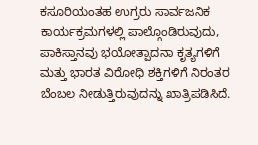ಕಸೂರಿಯಂತಹ ಉಗ್ರರು ಸಾರ್ವಜನಿಕ ಕಾರ್ಯಕ್ರಮಗಳಲ್ಲಿ ಪಾಲ್ಗೊಂಡಿರುವುದು, ಪಾಕಿಸ್ತಾನವು ಭಯೋತ್ಪಾದನಾ ಕೃತ್ಯಗಳಿಗೆ ಮತ್ತು ಭಾರತ ವಿರೋಧಿ ಶಕ್ತಿಗಳಿಗೆ ನಿರಂತರ ಬೆಂಬಲ ನೀಡುತ್ತಿರುವುದನ್ನು ಖಾತ್ರಿಪಡಿಸಿದೆ.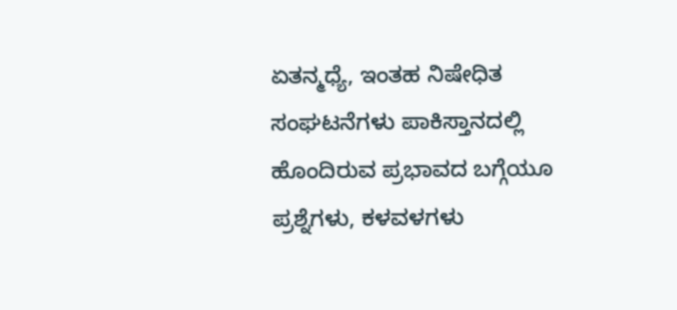ಏತನ್ಮಧ್ಯೆ, ಇಂತಹ ನಿಷೇಧಿತ ಸಂಘಟನೆಗಳು ಪಾಕಿಸ್ತಾನದಲ್ಲಿ ಹೊಂದಿರುವ ಪ್ರಭಾವದ ಬಗ್ಗೆಯೂ ಪ್ರಶ್ನೆಗಳು, ಕಳವಳಗಳು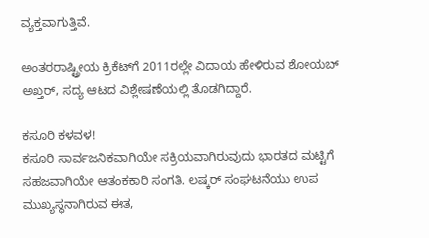ವ್ಯಕ್ತವಾಗುತ್ತಿವೆ.

ಅಂತರರಾಷ್ಟ್ರೀಯ ಕ್ರಿಕೆಟ್‌ಗೆ 2011ರಲ್ಲೇ ವಿದಾಯ ಹೇಳಿರುವ ಶೋಯಬ್‌ ಅಖ್ತರ್‌, ಸದ್ಯ ಆಟದ ವಿಶ್ಲೇಷಣೆಯಲ್ಲಿ ತೊಡಗಿದ್ದಾರೆ.

ಕಸೂರಿ ಕಳವಳ!
ಕಸೂರಿ ಸಾರ್ವಜನಿಕವಾಗಿಯೇ ಸಕ್ರಿಯವಾಗಿರುವುದು ಭಾರತದ ಮಟ್ಟಿಗೆ ಸಹಜವಾಗಿಯೇ ಆತಂಕಕಾರಿ ಸಂಗತಿ. ಲಷ್ಕರ್‌ ಸಂಘಟನೆಯು ಉಪ ಮುಖ್ಯಸ್ಥನಾಗಿರುವ ಈತ,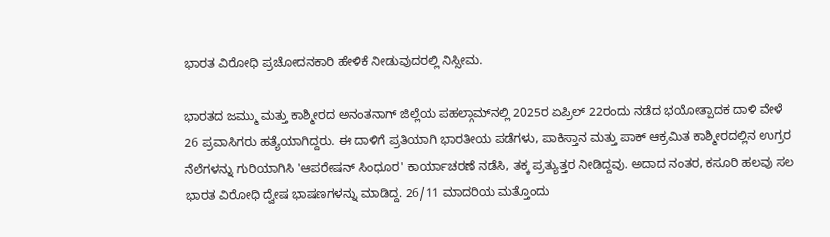ಭಾರತ ವಿರೋಧಿ ಪ್ರಚೋದನಕಾರಿ ಹೇಳಿಕೆ ನೀಡುವುದರಲ್ಲಿ ನಿಸ್ಸೀಮ.

ಭಾರತದ ಜಮ್ಮು ಮತ್ತು ಕಾಶ್ಮೀರದ ಅನಂತನಾಗ್‌ ಜಿಲ್ಲೆಯ ಪಹಲ್ಗಾಮ್‌ನಲ್ಲಿ 2025ರ ಏಪ್ರಿಲ್‌ 22ರಂದು ನಡೆದ ಭಯೋತ್ಪಾದಕ ದಾಳಿ ವೇಳೆ 26 ಪ್ರವಾಸಿಗರು ಹತ್ಯೆಯಾಗಿದ್ದರು. ಈ ದಾಳಿಗೆ ಪ್ರತಿಯಾಗಿ ಭಾರತೀಯ ಪಡೆಗಳು, ಪಾಕಿಸ್ತಾನ ಮತ್ತು ಪಾಕ್ ಆಕ್ರಮಿತ ಕಾಶ್ಮೀರದಲ್ಲಿನ ಉಗ್ರರ ನೆಲೆಗಳನ್ನು ಗುರಿಯಾಗಿಸಿ 'ಆಪರೇಷನ್ ಸಿಂಧೂರ' ಕಾರ್ಯಾಚರಣೆ ನಡೆಸಿ, ತಕ್ಕ ಪ್ರತ್ಯುತ್ತರ ನೀಡಿದ್ದವು. ಅದಾದ ನಂತರ, ಕಸೂರಿ ಹಲವು ಸಲ ಭಾರತ ವಿರೋಧಿ ದ್ವೇಷ ಭಾಷಣಗಳನ್ನು ಮಾಡಿದ್ದ. 26/11 ಮಾದರಿಯ ಮತ್ತೊಂದು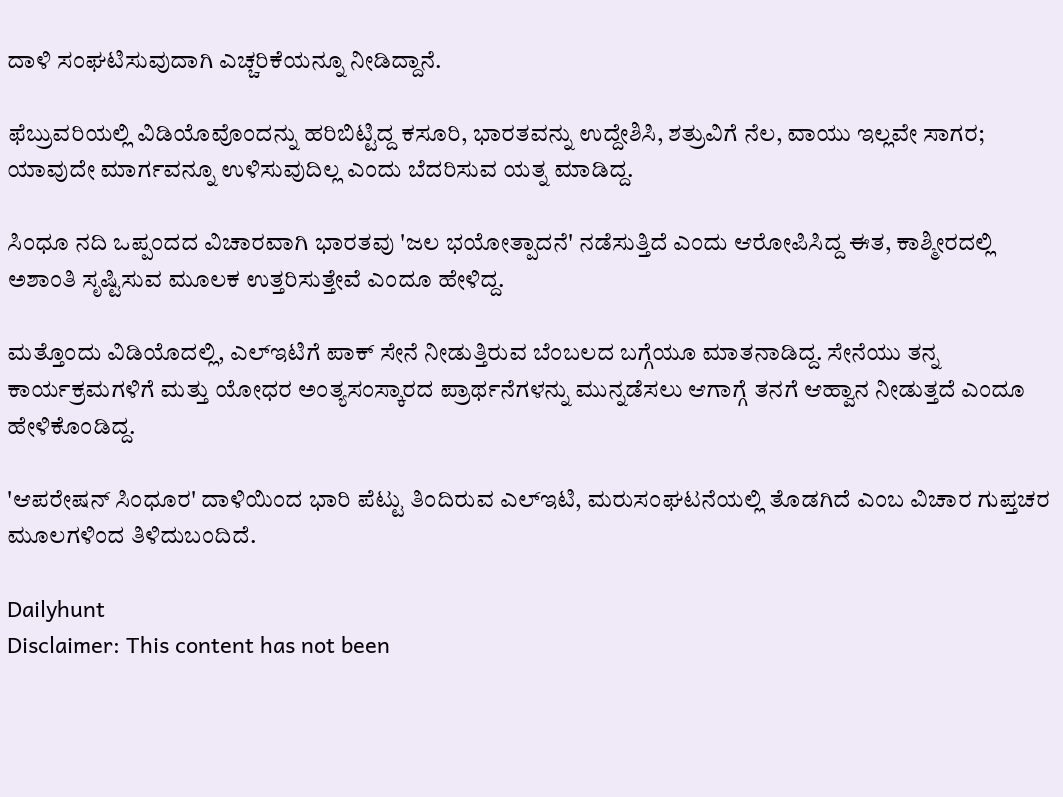ದಾಳಿ ಸಂಘಟಿಸುವುದಾಗಿ ಎಚ್ಚರಿಕೆಯನ್ನೂ ನೀಡಿದ್ದಾನೆ.

ಫೆಬ್ರುವರಿಯಲ್ಲಿ ವಿಡಿಯೊವೊಂದನ್ನು ಹರಿಬಿಟ್ಟಿದ್ದ ಕಸೂರಿ, ಭಾರತವನ್ನು ಉದ್ದೇಶಿಸಿ, ಶತ್ರುವಿಗೆ ನೆಲ, ವಾಯು ಇಲ್ಲವೇ ಸಾಗರ; ಯಾವುದೇ ಮಾರ್ಗವನ್ನೂ ಉಳಿಸುವುದಿಲ್ಲ ಎಂದು ಬೆದರಿಸುವ ಯತ್ನ ಮಾಡಿದ್ದ.

ಸಿಂಧೂ ನದಿ ಒಪ್ಪಂದದ ವಿಚಾರವಾಗಿ ಭಾರತವು 'ಜಲ ಭಯೋತ್ಪಾದನೆ' ನಡೆಸುತ್ತಿದೆ ಎಂದು ಆರೋಪಿಸಿದ್ದ ಈತ, ಕಾಶ್ಮೀರದಲ್ಲಿ ಅಶಾಂತಿ ಸೃಷ್ಟಿಸುವ ಮೂಲಕ ಉತ್ತರಿಸುತ್ತೇವೆ ಎಂದೂ ಹೇಳಿದ್ದ.

ಮತ್ತೊಂದು ವಿಡಿಯೊದಲ್ಲಿ, ಎಲ್‌ಇಟಿಗೆ ಪಾಕ್ ಸೇನೆ ನೀಡುತ್ತಿರುವ ಬೆಂಬಲದ ಬಗ್ಗೆಯೂ ಮಾತನಾಡಿದ್ದ. ಸೇನೆಯು ತನ್ನ ಕಾರ್ಯಕ್ರಮಗಳಿಗೆ ಮತ್ತು ಯೋಧರ ಅಂತ್ಯಸಂಸ್ಕಾರದ ಪ್ರಾರ್ಥನೆಗಳನ್ನು ಮುನ್ನಡೆಸಲು ಆಗಾಗ್ಗೆ ತನಗೆ ಆಹ್ವಾನ ನೀಡುತ್ತದೆ ಎಂದೂ ಹೇಳಿಕೊಂಡಿದ್ದ.

'ಆಪರೇಷನ್‌ ಸಿಂಧೂರ' ದಾಳಿಯಿಂದ ಭಾರಿ ಪೆಟ್ಟು ತಿಂದಿರುವ ಎಲ್‌ಇಟಿ, ಮರುಸಂಘಟನೆಯಲ್ಲಿ ತೊಡಗಿದೆ ಎಂಬ ವಿಚಾರ ಗುಪ್ತಚರ ಮೂಲಗಳಿಂದ ತಿಳಿದುಬಂದಿದೆ.

Dailyhunt
Disclaimer: This content has not been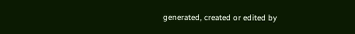generated, created or edited by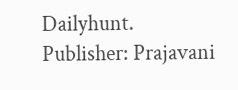Dailyhunt. Publisher: Prajavani